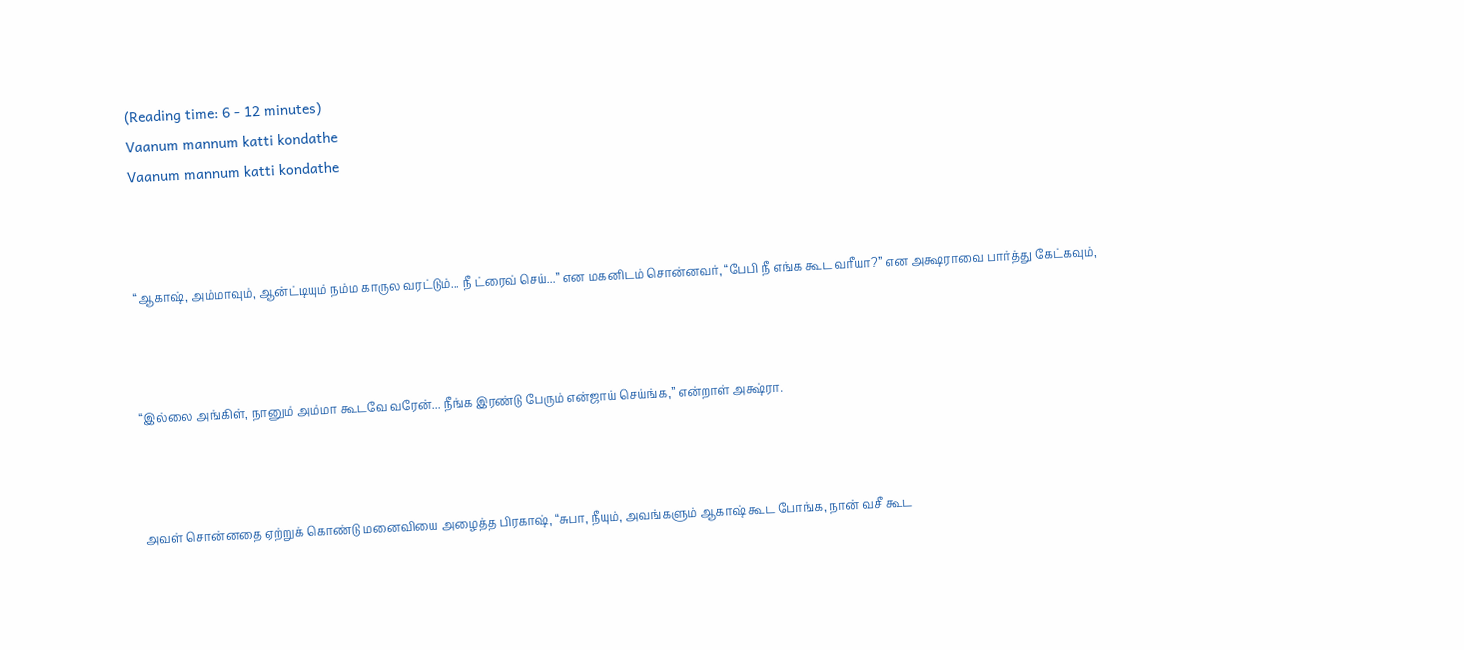(Reading time: 6 - 12 minutes)
Vaanum mannum katti kondathe
Vaanum mannum katti kondathe



“ஆகாஷ், அம்மாவும், ஆன்ட்டியும் நம்ம காருல வரட்டும்... நீ ட்ரைவ் செய்...” என மகனிடம் சொன்னவர், “பேபி நீ எங்க கூட வரீயா?” என அக்ஷராவை பார்த்து கேட்கவும்,



“இல்லை அங்கிள், நானும் அம்மா கூடவே வரேன்... நீங்க இரண்டு பேரும் என்ஜாய் செய்ங்க,” என்றாள் அக்ஷ்ரா.



அவள் சொன்னதை ஏற்றுக் கொண்டு மனைவியை அழைத்த பிரகாஷ், “சுபா, நீயும், அவங்களும் ஆகாஷ் கூட போங்க, நான் வசீ கூட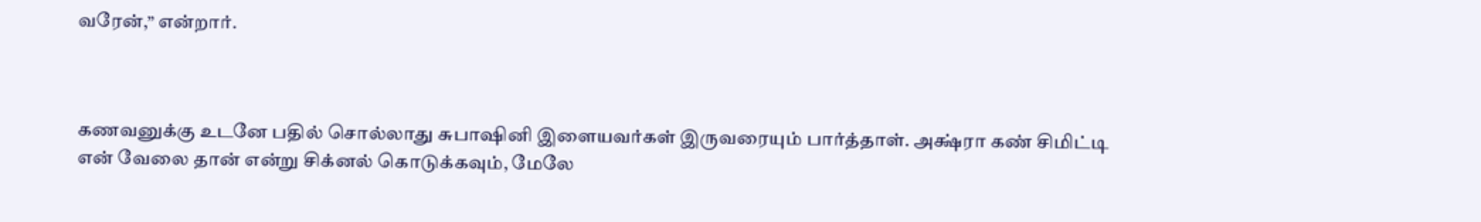வரேன்,” என்றார்.



கணவனுக்கு உடனே பதில் சொல்லாது சுபாஷினி இளையவர்கள் இருவரையும் பார்த்தாள். அக்ஷ்ரா கண் சிமிட்டி என் வேலை தான் என்று சிக்னல் கொடுக்கவும், மேலே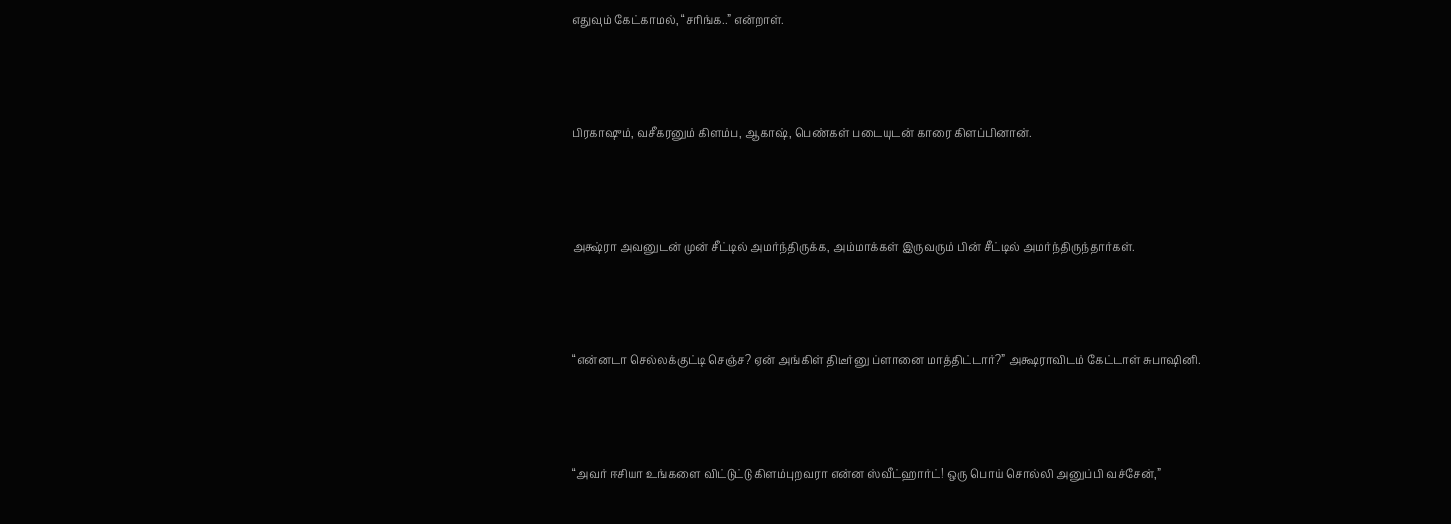எதுவும் கேட்காமல், “சரிங்க..” என்றாள்.



பிரகாஷும், வசீகரனும் கிளம்ப, ஆகாஷ், பெண்கள் படையுடன் காரை கிளப்பினான்.



அக்ஷ்ரா அவனுடன் முன் சீட்டில் அமர்ந்திருக்க, அம்மாக்கள் இருவரும் பின் சீட்டில் அமர்ந்திருந்தார்கள்.



“என்னடா செல்லக்குட்டி செஞ்ச? ஏன் அங்கிள் திடீர்னு ப்ளானை மாத்திட்டார்?” அக்ஷராவிடம் கேட்டாள் சுபாஷினி.



“அவர் ஈசியா உங்களை விட்டுட்டு கிளம்புறவரா என்ன ஸ்வீட்ஹார்ட்! ஒரு பொய் சொல்லி அனுப்பி வச்சேன்,”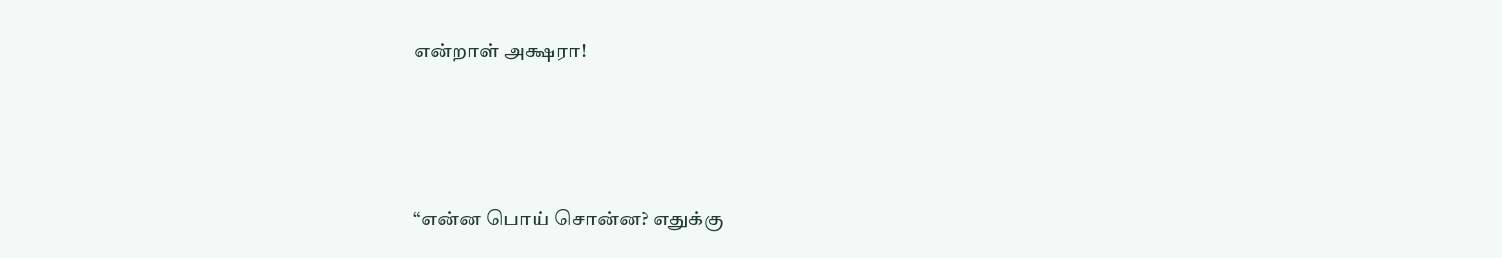என்றாள் அக்ஷரா!



“என்ன பொய் சொன்ன? எதுக்கு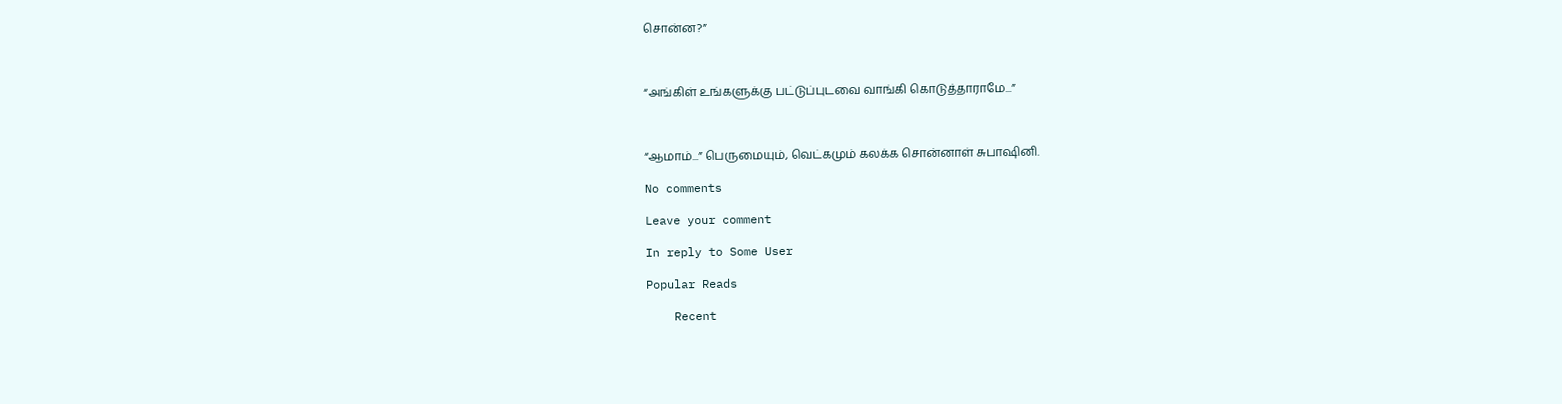சொன்ன?”



“அங்கிள் உங்களுக்கு பட்டுப்புடவை வாங்கி கொடுத்தாராமே...”



“ஆமாம்...” பெருமையும், வெட்கமும் கலக்க சொன்னாள் சுபாஷினி.

No comments

Leave your comment

In reply to Some User

Popular Reads

    Recent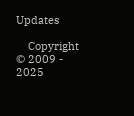Updates

    Copyright © 2009 - 2025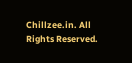Chillzee.in. All Rights Reserved.